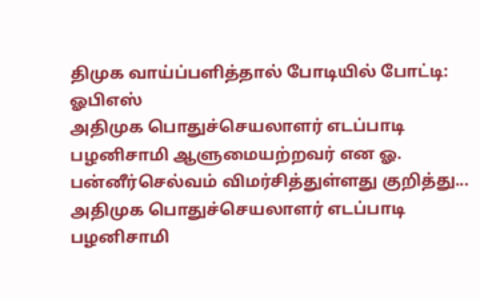திமுக வாய்ப்பளித்தால் போடியில் போட்டி: ஓபிஎஸ்
அதிமுக பொதுச்செயலாளர் எடப்பாடி பழனிசாமி ஆளுமையற்றவர் என ஓ. பன்னீர்செல்வம் விமர்சித்துள்ளது குறித்து...
அதிமுக பொதுச்செயலாளர் எடப்பாடி பழனிசாமி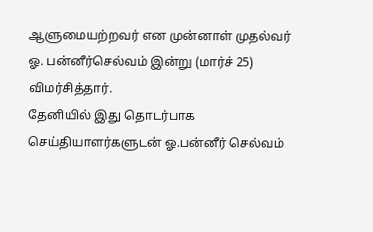ஆளுமையற்றவர் என முன்னாள் முதல்வர் ஓ. பன்னீர்செல்வம் இன்று (மார்ச் 25) விமர்சித்தார்.
தேனியில் இது தொடர்பாக செய்தியாளர்களுடன் ஓ.பன்னீர் செல்வம்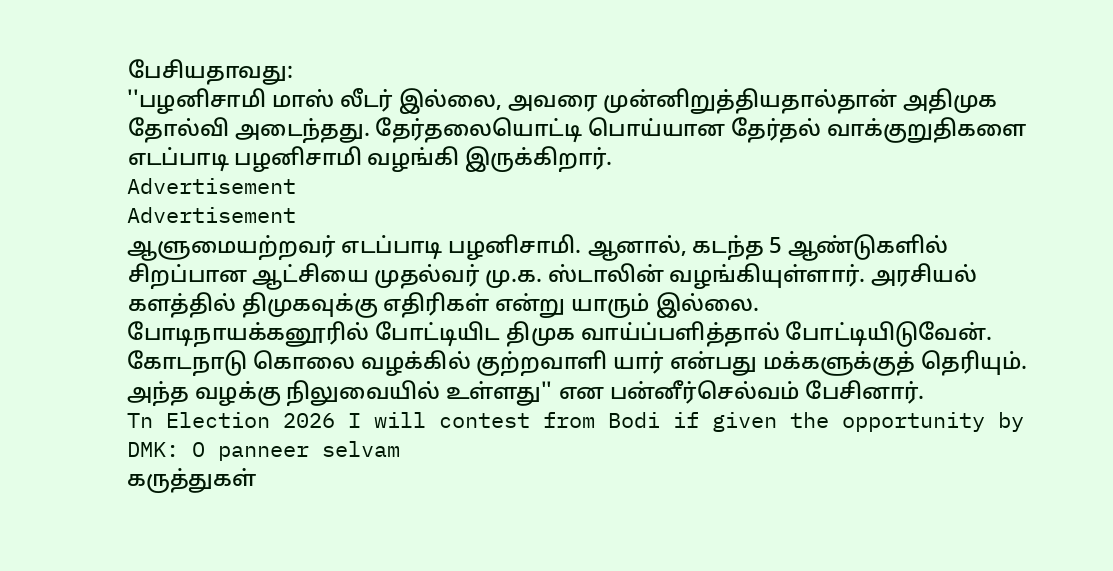பேசியதாவது:
''பழனிசாமி மாஸ் லீடர் இல்லை, அவரை முன்னிறுத்தியதால்தான் அதிமுக தோல்வி அடைந்தது. தேர்தலையொட்டி பொய்யான தேர்தல் வாக்குறுதிகளை எடப்பாடி பழனிசாமி வழங்கி இருக்கிறார்.
Advertisement
Advertisement
ஆளுமையற்றவர் எடப்பாடி பழனிசாமி. ஆனால், கடந்த 5 ஆண்டுகளில் சிறப்பான ஆட்சியை முதல்வர் மு.க. ஸ்டாலின் வழங்கியுள்ளார். அரசியல் களத்தில் திமுகவுக்கு எதிரிகள் என்று யாரும் இல்லை.
போடிநாயக்கனூரில் போட்டியிட திமுக வாய்ப்பளித்தால் போட்டியிடுவேன். கோடநாடு கொலை வழக்கில் குற்றவாளி யார் என்பது மக்களுக்குத் தெரியும். அந்த வழக்கு நிலுவையில் உள்ளது'' என பன்னீர்செல்வம் பேசினார்.
Tn Election 2026 I will contest from Bodi if given the opportunity by DMK: O panneer selvam
கருத்துகள்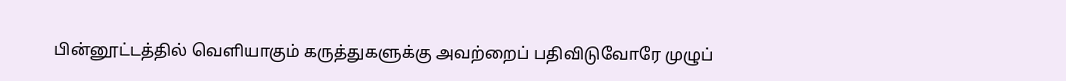பின்னூட்டத்தில் வெளியாகும் கருத்துகளுக்கு அவற்றைப் பதிவிடுவோரே முழுப்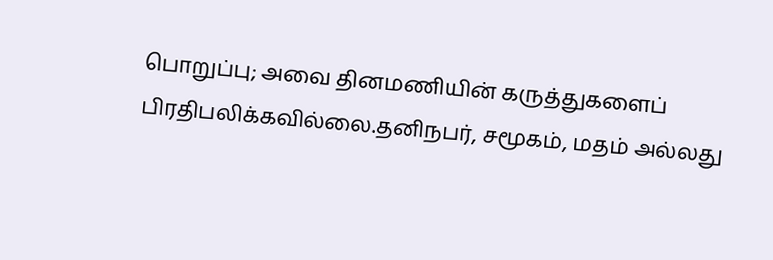பொறுப்பு; அவை தினமணியின் கருத்துகளைப் பிரதிபலிக்கவில்லை.தனிநபர், சமூகம், மதம் அல்லது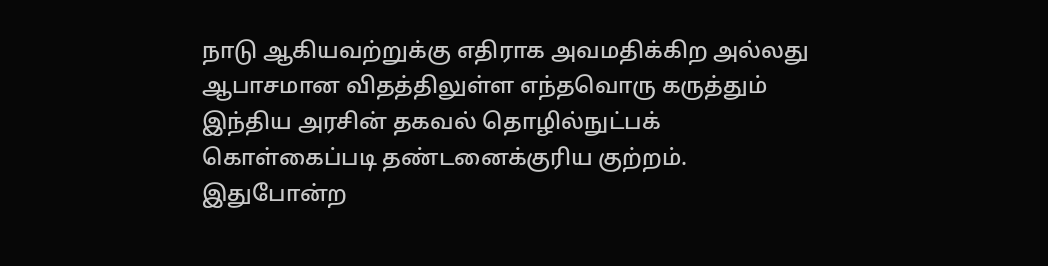நாடு ஆகியவற்றுக்கு எதிராக அவமதிக்கிற அல்லது ஆபாசமான விதத்திலுள்ள எந்தவொரு கருத்தும் இந்திய அரசின் தகவல் தொழில்நுட்பக் கொள்கைப்படி தண்டனைக்குரிய குற்றம். இதுபோன்ற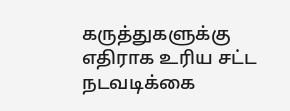கருத்துகளுக்கு எதிராக உரிய சட்ட நடவடிக்கை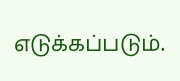எடுக்கப்படும்.